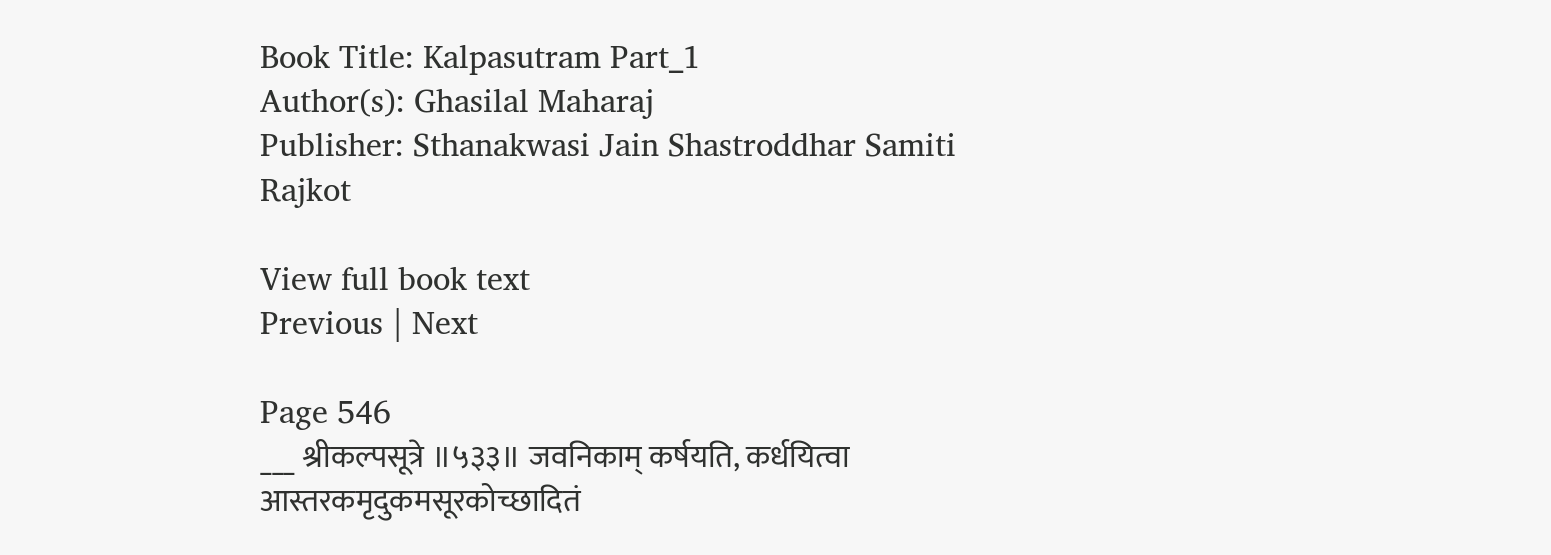Book Title: Kalpasutram Part_1
Author(s): Ghasilal Maharaj
Publisher: Sthanakwasi Jain Shastroddhar Samiti Rajkot

View full book text
Previous | Next

Page 546
___ श्रीकल्पसूत्रे ॥५३३॥ जवनिकाम् कर्षयति, कर्धयित्वा आस्तरकमृदुकमसूरकोच्छादितं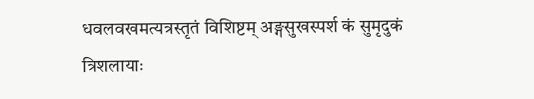धवलवखमत्यत्रस्तृतं विशिष्टम् अङ्गसुखस्पर्श कं सुमृदुकं त्रिशलायाः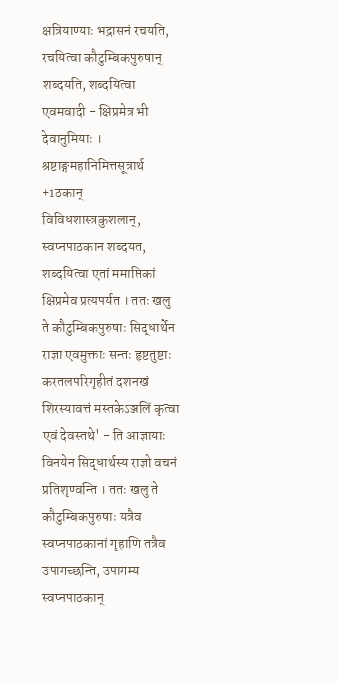क्षत्रियाण्याः भद्रासनं रचयति, रचयित्वा कौटुम्बिकपुरुषान् शब्दयति, शब्दयित्वा एवमवादी - क्षिप्रमेत्र भी देवानुमियाः । श्रष्टाङ्गमहानिमित्तसूत्रार्थ +1ठकान् विविधशास्त्रकुशलान्, स्वप्नपाठकान शब्दयत, शब्दयित्वा एतां ममाप्तिकां क्षिप्रमेव प्रत्यपर्यत । ततः खलु ते कौटुम्बिकपुरुषाः सिद्धार्थेन राज्ञा एवमुक्ताः सन्तः हृष्टतुष्टाः करतलपरिगृहीतं दशनखं शिरस्यावत्तं मस्तकेऽञ्जलिं कृत्वा एवं देवस्तथे' - ति आज्ञायाः विनयेन सिद्धार्थस्य राज्ञो वचनं प्रतिशृण्वन्ति । ततः खलु ते कौटुम्बिकपुरुषाः यत्रैव स्वप्नपाठकानां गृहाणि तत्रैव उपागच्छन्ति, उपागम्य स्वप्नपाठकान्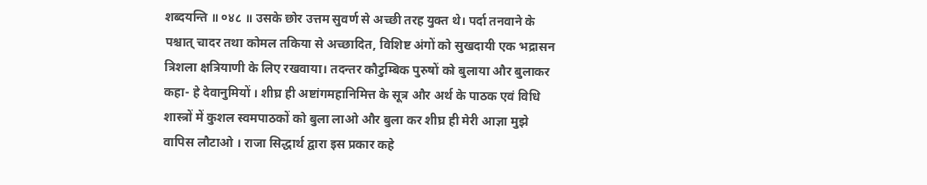शब्दयन्ति ॥ ०४८ ॥ उसके छोर उत्तम सुवर्ण से अच्छी तरह युक्त थे। पर्दा तनवाने के पश्चात् चादर तथा कोमल तकिया से अच्छादित, विशिष्ट अंगों को सुखदायी एक भद्रासन त्रिशला क्षत्रियाणी के लिए रखवाया। तदन्तर कौटुम्बिक पुरुषों को बुलाया और बुलाकर कहा- हे देवानुमियों । शीघ्र ही अष्टांगमहानिमित्त के सूत्र और अर्थ के पाठक एवं विधि शास्त्रों में कुशल स्वमपाठकों को बुला लाओ और बुला कर शीघ्र ही मेरी आज्ञा मुझे वापिस लौटाओ । राजा सिद्धार्थ द्वारा इस प्रकार कहे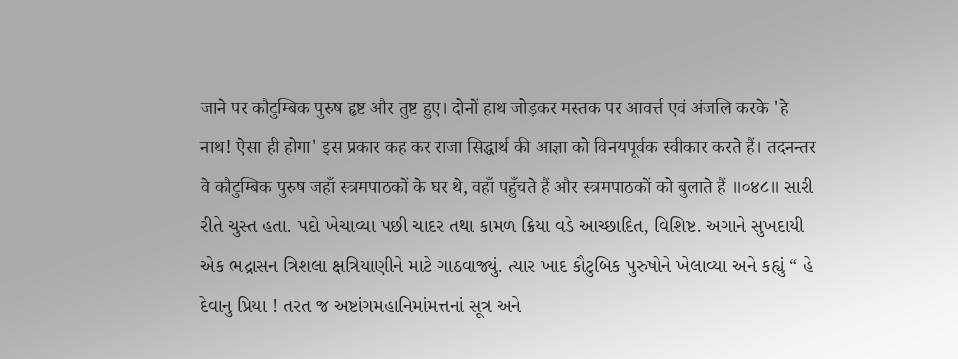जाने पर कौटुम्बिक पुरुष हृष्ट और तुष्ट हुए। दोनों हाथ जोड़कर मस्तक पर आवर्त्त एवं अंजलि करके 'हे नाथ! ऐसा ही होगा' इस प्रकार कह कर राजा सिद्धार्थ की आज्ञा को विनयपूर्वक स्वीकार करते हैं। तदनन्तर वे कौटुम्बिक पुरुष जहाँ स्त्रमपाठकों के घर थे, वहाँ पहुँचते हैं और स्त्रमपाठकों को बुलाते हैं ॥०४८॥ સારી રીતે ચુસ્ત હતા. પદો ખેચાવ્યા પછી ચાદર તથા કામળ ક્રિયા વડે આચ્છાદિત, વિશિષ્ટ. અગાને સુખદાયી એક ભદ્રાસન ત્રિશલા ક્ષત્રિયાણીને માટે ગાઠવાજ્યું. ત્યાર ખાદ કૌટુબિક પુરુષોને ખેલાવ્યા અને કહ્યું “ હે દેવાનુ પ્રિયા ! તરત જ અષ્ટાંગમહાનિમાંમત્તનાં સૂત્ર અને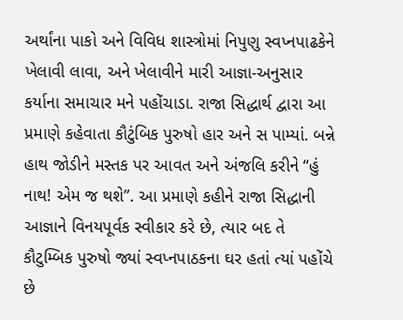અર્થાંના પાકો અને વિવિધ શાસ્ત્રોમાં નિપુણુ સ્વપ્નપાઢકેને ખેલાવી લાવા, અને ખેલાવીને મારી આજ્ઞા-અનુસાર કર્યાના સમાચાર મને પહોંચાડા. રાજા સિદ્ધાર્થ દ્વારા આ પ્રમાણે કહેવાતા કૌટુંબિક પુરુષો હાર અને સ પામ્યાં. બન્ને હાથ જોડીને મસ્તક પર આવત અને અંજલિ કરીને “હું નાથ! એમ જ થશે”. આ પ્રમાણે કહીને રાજા સિદ્ધાની આજ્ઞાને વિનયપૂર્વક સ્વીકાર કરે છે, ત્યાર બદ તે કૌટુમ્બિક પુરુષો જ્યાં સ્વપ્નપાઠકના ઘર હતાં ત્યાં પહોંચે છે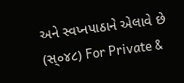અને સ્વપ્નપાઠાને એલાવે છે (સ્૦૪૮) For Private &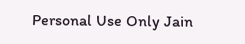Personal Use Only Jain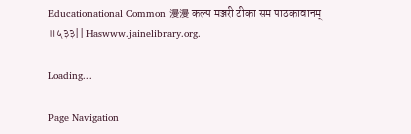Educationational Common 漫漫 कल्प मञ्जरी टीका सम पाठकावानम् ॥५३३|| Haswww.jainelibrary.org.

Loading...

Page Navigation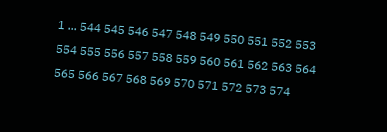1 ... 544 545 546 547 548 549 550 551 552 553 554 555 556 557 558 559 560 561 562 563 564 565 566 567 568 569 570 571 572 573 574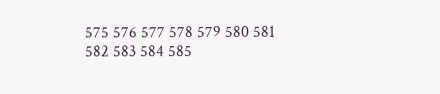575 576 577 578 579 580 581 582 583 584 585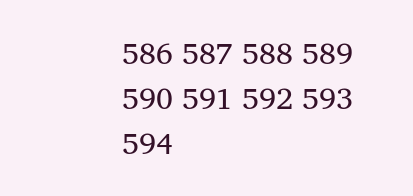586 587 588 589 590 591 592 593 594